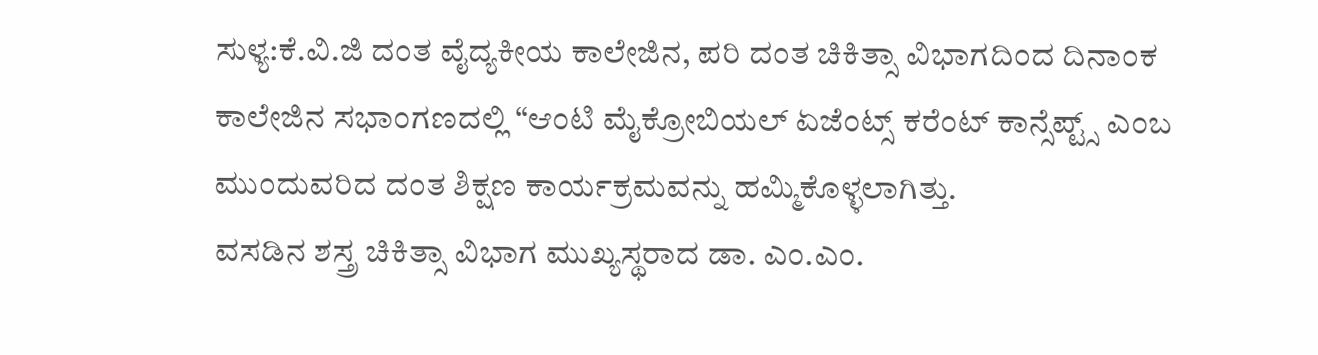ಸುಳ್ಯ:ಕೆ.ವಿ.ಜಿ ದಂತ ವೈದ್ಯಕೀಯ ಕಾಲೇಜಿನ, ಪರಿ ದಂತ ಚಿಕಿತ್ಸಾ ವಿಭಾಗದಿಂದ ದಿನಾಂಕ ಕಾಲೇಜಿನ ಸಭಾಂಗಣದಲ್ಲಿ “ಆಂಟಿ ಮೈಕ್ರೋಬಿಯಲ್ ಏಜೆಂಟ್ಸ್ ಕರೆಂಟ್ ಕಾನ್ಸೆಪ್ಟ್ಸ್ ಎಂಬ ಮುಂದುವರಿದ ದಂತ ಶಿಕ್ಷಣ ಕಾರ್ಯಕ್ರಮವನ್ನು ಹಮ್ಮಿಕೊಳ್ಳಲಾಗಿತ್ತು.
ವಸಡಿನ ಶಸ್ತ್ರ ಚಿಕಿತ್ಸಾ ವಿಭಾಗ ಮುಖ್ಯಸ್ಥರಾದ ಡಾ. ಎಂ.ಎಂ.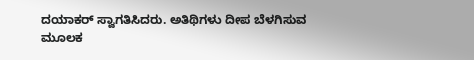ದಯಾಕರ್ ಸ್ವಾಗತಿಸಿದರು. ಅತಿಥಿಗಳು ದೀಪ ಬೆಳಗಿಸುವ ಮೂಲಕ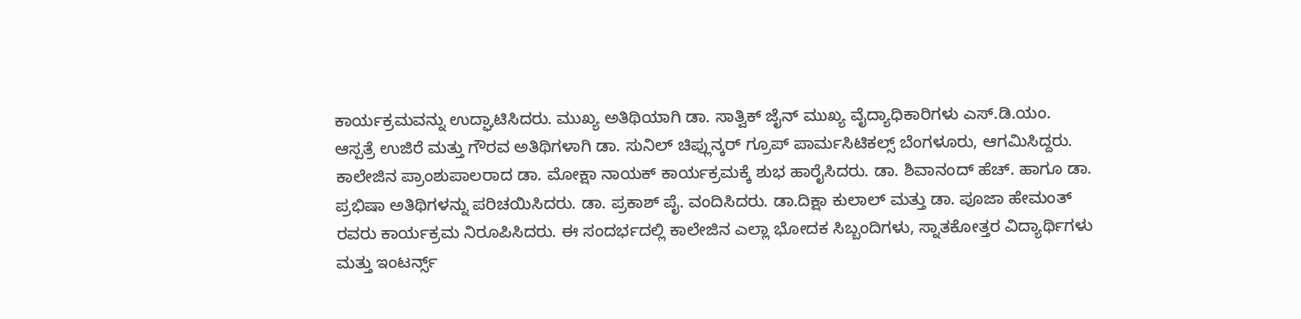ಕಾರ್ಯಕ್ರಮವನ್ನು ಉದ್ಘಾಟಿಸಿದರು. ಮುಖ್ಯ ಅತಿಥಿಯಾಗಿ ಡಾ. ಸಾತ್ವಿಕ್ ಜೈನ್ ಮುಖ್ಯ ವೈದ್ಯಾಧಿಕಾರಿಗಳು ಎಸ್.ಡಿ.ಯಂ. ಆಸ್ಪತ್ರೆ ಉಜಿರೆ ಮತ್ತು ಗೌರವ ಅತಿಥಿಗಳಾಗಿ ಡಾ. ಸುನಿಲ್ ಚಿಪ್ಲುನ್ಕರ್ ಗ್ರೂಪ್ ಪಾರ್ಮಸಿಟಿಕಲ್ಸ್ ಬೆಂಗಳೂರು, ಆಗಮಿಸಿದ್ದರು. ಕಾಲೇಜಿನ ಪ್ರಾಂಶುಪಾಲರಾದ ಡಾ. ಮೋಕ್ಷಾ ನಾಯಕ್ ಕಾರ್ಯಕ್ರಮಕ್ಕೆ ಶುಭ ಹಾರೈಸಿದರು. ಡಾ. ಶಿವಾನಂದ್ ಹೆಚ್. ಹಾಗೂ ಡಾ. ಪ್ರಭಿಷಾ ಅತಿಥಿಗಳನ್ನು ಪರಿಚಯಿಸಿದರು. ಡಾ. ಪ್ರಕಾಶ್ ಪೈ. ವಂದಿಸಿದರು. ಡಾ.ದಿಕ್ಷಾ ಕುಲಾಲ್ ಮತ್ತು ಡಾ. ಪೂಜಾ ಹೇಮಂತ್ ರವರು ಕಾರ್ಯಕ್ರಮ ನಿರೂಪಿಸಿದರು. ಈ ಸಂದರ್ಭದಲ್ಲಿ ಕಾಲೇಜಿನ ಎಲ್ಲಾ ಭೋದಕ ಸಿಬ್ಬಂದಿಗಳು, ಸ್ನಾತಕೋತ್ತರ ವಿದ್ಯಾರ್ಥಿಗಳು ಮತ್ತು ಇಂಟರ್ನ್ಸ್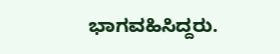ಭಾಗವಹಿಸಿದ್ದರು.